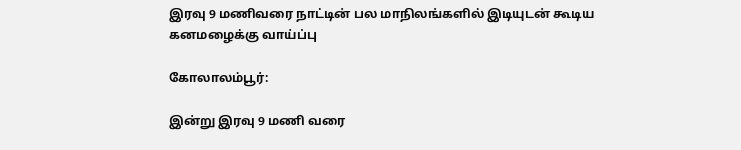இரவு 9 மணிவரை நாட்டின் பல மாநிலங்களில் இடியுடன் கூடிய கனமழைக்கு வாய்ப்பு

கோலாலம்பூர்:

இன்று இரவு 9 மணி வரை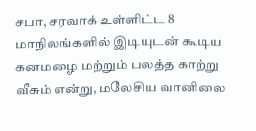சபா, சரவாக் உள்ளிட்ட 8 மாநிலங்களில் இடியுடன் கூடிய கனமழை மற்றும் பலத்த காற்று வீசும் என்று, மலேசிய வானிலை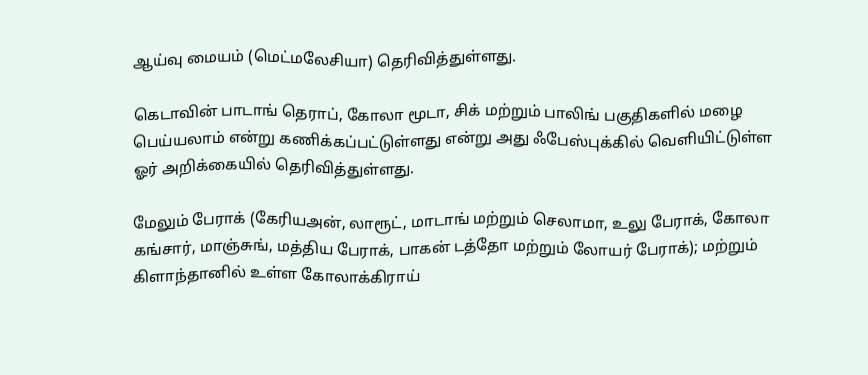ஆய்வு மையம் (மெட்மலேசியா) தெரிவித்துள்ளது.

கெடாவின் பாடாங் தெராப், கோலா மூடா, சிக் மற்றும் பாலிங் பகுதிகளில் மழை பெய்யலாம் என்று கணிக்கப்பட்டுள்ளது என்று அது ஃபேஸ்புக்கில் வெளியிட்டுள்ள ஓர் அறிக்கையில் தெரிவித்துள்ளது.

மேலும் பேராக் (கேரியஅன், லாரூட், மாடாங் மற்றும் செலாமா, உலு பேராக், கோலா கங்சார், மாஞ்சுங், மத்திய பேராக், பாகன் டத்தோ மற்றும் லோயர் பேராக்); மற்றும் கிளாந்தானில் உள்ள கோலாக்கிராய்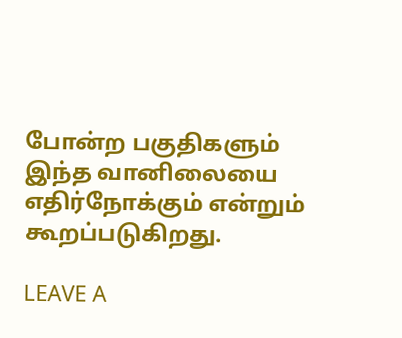போன்ற பகுதிகளும் இந்த வானிலையை எதிர்நோக்கும் என்றும் கூறப்படுகிறது.

LEAVE A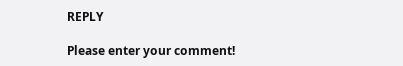REPLY

Please enter your comment!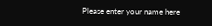Please enter your name here